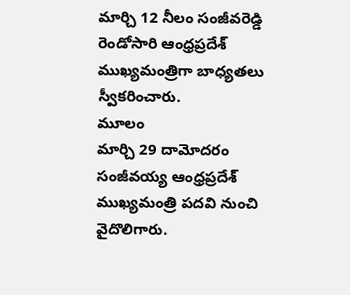మార్చి 12 నీలం సంజీవరెడ్డి రెండోసారి ఆంధ్రప్రదేశ్ ముఖ్యమంత్రిగా బాధ్యతలు స్వీకరించారు.
మూలం
మార్చి 29 దామోదరం సంజీవయ్య ఆంధ్రప్రదేశ్ ముఖ్యమంత్రి పదవి నుంచి వైదొలిగారు.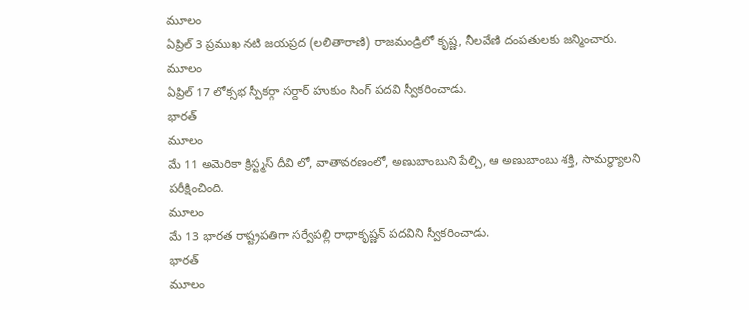మూలం
ఏప్రిల్ 3 ప్రముఖ నటి జయప్రద (లలితారాణి) రాజమండ్రిలో కృష్ణ, నీలవేణి దంపతులకు జన్మించారు.
మూలం
ఏప్రిల్ 17 లోక్సభ స్పీకర్గా సర్దార్ హుకుం సింగ్ పదవి స్వీకరించాడు.
భారత్
మూలం
మే 11 అమెరికా క్రిస్ట్మస్ దీవి లో, వాతావరణంలో, అణుబాంబుని పేల్చి, ఆ అణుబాంబు శక్తి, సామర్ధ్యాలని పరీక్షించింది.
మూలం
మే 13 భారత రాష్ట్రపతిగా సర్వేపల్లి రాధాకృష్ణన్ పదవిని స్వీకరించాడు.
భారత్
మూలం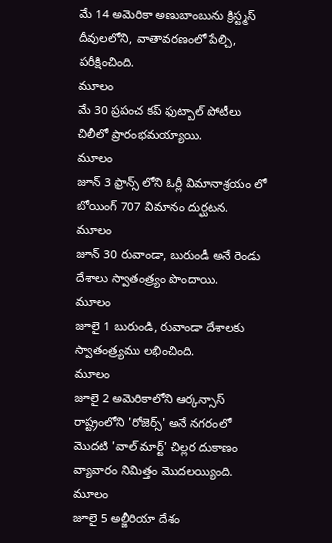మే 14 అమెరికా అణుబాంబును క్రిస్ట్మస్ దీవులలోని, వాతావరణంలో పేల్చి, పరీక్షించింది.
మూలం
మే 30 ప్రపంచ కప్ ఫుట్బాల్ పోటీలు చిలీలో ప్రారంభమయ్యాయి.
మూలం
జూన్ 3 ఫ్రాన్స్ లోని ఓర్లీ విమానాశ్రయం లో బోయింగ్ 707 విమానం దుర్ఘటన.
మూలం
జూన్ 30 రువాండా, బురుండీ అనే రెండు దేశాలు స్వాతంత్ర్యం పొందాయి.
మూలం
జూలై 1 బురుండి, రువాండా దేశాలకు స్వాతంత్ర్యము లభించింది.
మూలం
జూలై 2 అమెరికాలోని ఆర్కన్సాస్ రాష్ట్రంలోని 'రోజెర్స్' అనే నగరంలో మొదటి 'వాల్ మార్ట్' చిల్లర దుకాణం వ్యావారం నిమిత్తం మొదలయ్యింది.
మూలం
జూలై 5 అల్జీరియా దేశం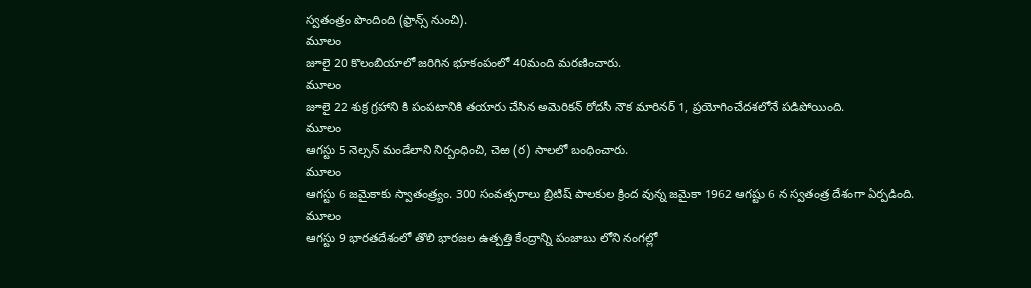స్వతంత్రం పొందింది (ఫ్రాన్స్ నుంచి).
మూలం
జూలై 20 కొలంబియాలో జరిగిన భూకంపంలో 40మంది మరణించారు.
మూలం
జూలై 22 శుక్ర గ్రహాని కి పంపటానికి తయారు చేసిన అమెరికన్ రోదసీ నౌక మారినర్ 1, ప్రయోగించేదశలోనే పడిపోయింది.
మూలం
ఆగస్టు 5 నెల్సన్ మండేలాని నిర్బంధించి, చెఱ (ర) సాలలో బంధించారు.
మూలం
ఆగస్టు 6 జమైకాకు స్వాతంత్ర్యం. 300 సంవత్సరాలు బ్రిటిష్ పాలకుల క్రింద వున్న జమైకా 1962 ఆగష్టు 6 న స్వతంత్ర దేశంగా ఏర్పడింది.
మూలం
ఆగస్టు 9 భారతదేశంలో తొలి భారజల ఉత్పత్తి కేంద్రాన్ని పంజాబు లోని నంగల్లో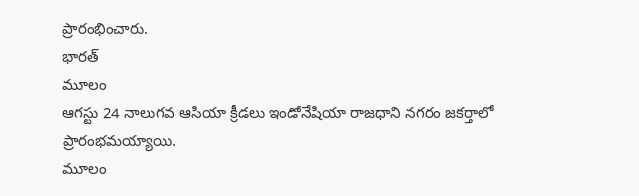ప్రారంభించారు.
భారత్
మూలం
ఆగస్టు 24 నాలుగవ ఆసియా క్రీడలు ఇండోనేషియా రాజధాని నగరం జకర్తాలో ప్రారంభమయ్యాయి.
మూలం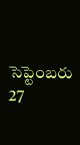సెప్టెంబరు 27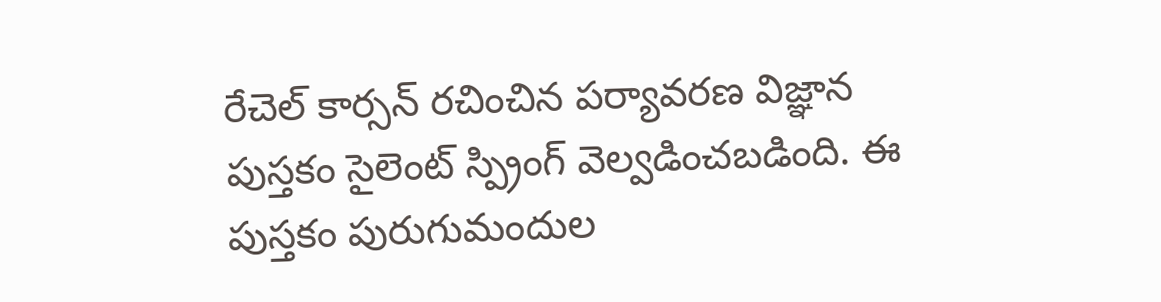రేచెల్ కార్సన్ రచించిన పర్యావరణ విజ్ఞాన పుస్తకం సైలెంట్ స్ప్రింగ్ వెల్వడించబడింది. ఈ పుస్తకం పురుగుమందుల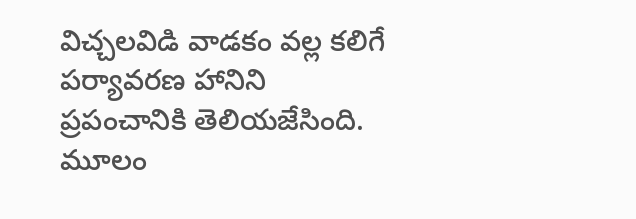విచ్చలవిడి వాడకం వల్ల కలిగే పర్యావరణ హానిని ప్రపంచానికి తెలియజేసింది.
మూలం